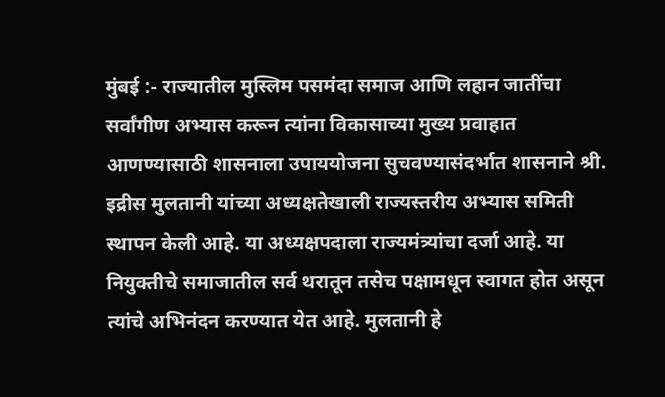मुंबई :- राज्यातील मुस्लिम पसमंदा समाज आणि लहान जातींचा सर्वांगीण अभ्यास करून त्यांना विकासाच्या मुख्य प्रवाहात आणण्यासाठी शासनाला उपाययोजना सुचवण्यासंदर्भात शासनाने श्री. इद्रीस मुलतानी यांच्या अध्यक्षतेखाली राज्यस्तरीय अभ्यास समिती स्थापन केली आहे. या अध्यक्षपदाला राज्यमंत्र्यांचा दर्जा आहे. या नियुक्तीचे समाजातील सर्व थरातून तसेच पक्षामधून स्वागत होत असून त्यांचे अभिनंदन करण्यात येत आहे. मुलतानी हे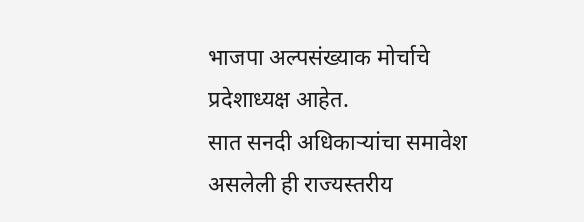भाजपा अल्पसंख्याक मोर्चाचे प्रदेशाध्यक्ष आहेत.
सात सनदी अधिकाऱ्यांचा समावेश असलेली ही राज्यस्तरीय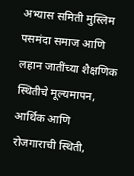अभ्यास समिती मुस्लिम पसमंदा समाज आणि लहान जातींच्या शैक्षणिक स्थितीचे मूल्यमापन, आर्थिक आणि रोजगाराची स्थिती,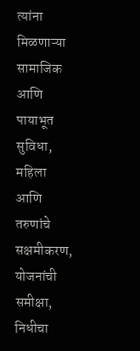त्यांना मिळणाऱ्या सामाजिक आणि पायाभूत सुविधा, महिला आणि तरुणांचे सक्षमीकरण, योजनांची समीक्षा, निधीचा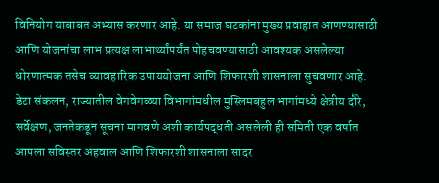विनियोग याबाबत अभ्यास करणार आहे. या समाज घटकांना मुख्य प्रवाहात आणण्यासाठी आणि योजनांचा लाभ प्रत्यक्ष लाभार्थ्यांपर्यंत पोहचवण्यासाठी आवश्यक असलेल्या धोरणात्मक तसेच व्यावहारिक उपाययोजना आणि शिफारशी शासनाला सुचवणार आहे. डेटा संकलन, राज्यातील वेगवेगळ्या विभागांमधील मुस्लिमबहुल भागांमध्ये क्षेत्रीय दौरे, सर्वेक्षण, जनतेकडून सूचना मागवणे अशी कार्यपद्धती असलेली ही समिती एक वर्षात आपला सविस्तर अहवाल आणि शिफारशी शासनाला सादर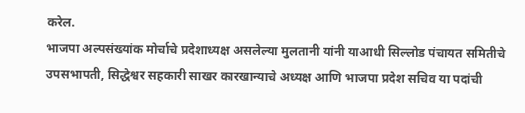करेल.
भाजपा अल्पसंख्यांक मोर्चाचे प्रदेशाध्यक्ष असलेल्या मुलतानी यांनी याआधी सिल्लोड पंचायत समितीचे उपसभापती, सिद्धेश्वर सहकारी साखर कारखान्याचे अध्यक्ष आणि भाजपा प्रदेश सचिव या पदांची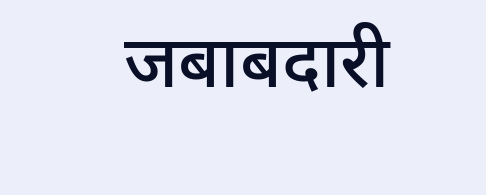जबाबदारी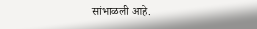सांभाळली आहे.